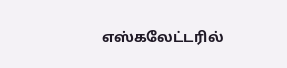எஸ்கலேட்டரில்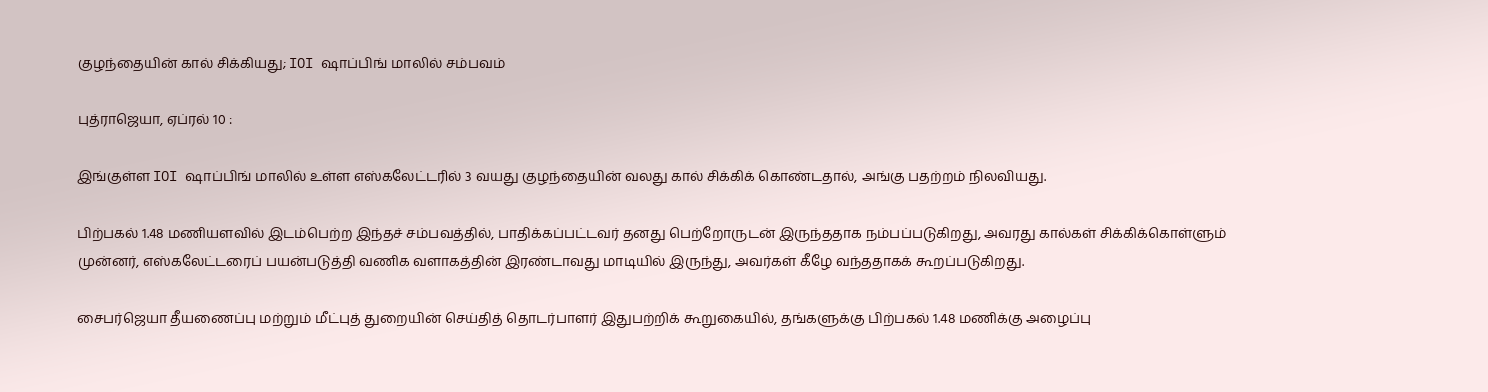குழந்தையின் கால் சிக்கியது; IOI ஷாப்பிங் மாலில் சம்பவம்

புத்ராஜெயா, ஏப்ரல் 10 :

இங்குள்ள IOI ஷாப்பிங் மாலில் உள்ள எஸ்கலேட்டரில் 3 வயது குழந்தையின் வலது கால் சிக்கிக் கொண்டதால், அங்கு பதற்றம் நிலவியது.

பிற்பகல் 1.48 மணியளவில் இடம்பெற்ற இந்தச் சம்பவத்தில், பாதிக்கப்பட்டவர் தனது பெற்றோருடன் இருந்ததாக நம்பப்படுகிறது, அவரது கால்கள் சிக்கிக்கொள்ளும் முன்னர், எஸ்கலேட்டரைப் பயன்படுத்தி வணிக வளாகத்தின் இரண்டாவது மாடியில் இருந்து, அவர்கள் கீழே வந்ததாகக் கூறப்படுகிறது.

சைபர்ஜெயா தீயணைப்பு மற்றும் மீட்புத் துறையின் செய்தித் தொடர்பாளர் இதுபற்றிக் கூறுகையில், தங்களுக்கு பிற்பகல் 1.48 மணிக்கு அழைப்பு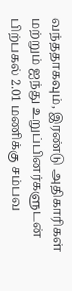வந்ததாகவும், இரண்டு அதிகாரிகள் மற்றும் ஐந்து உறுப்பினர்களுடன் பிற்பகல் 2.01 மணிக்கு சம்பவ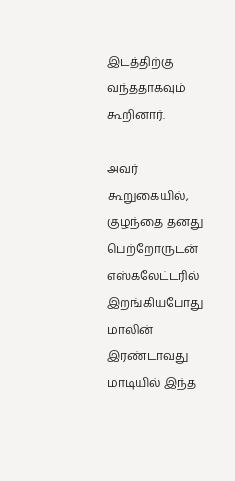இடத்திற்கு வந்ததாகவும் கூறினார்.

அவர் கூறுகையில், குழந்தை தனது பெற்றோருடன் எஸ்கலேட்டரில் இறங்கியபோது மாலின் இரண்டாவது மாடியில் இந்த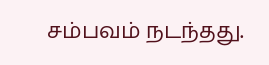சம்பவம் நடந்தது.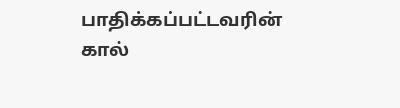பாதிக்கப்பட்டவரின் கால்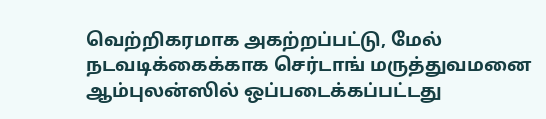வெற்றிகரமாக அகற்றப்பட்டு, மேல் நடவடிக்கைக்காக செர்டாங் மருத்துவமனை ஆம்புலன்ஸில் ஒப்படைக்கப்பட்டது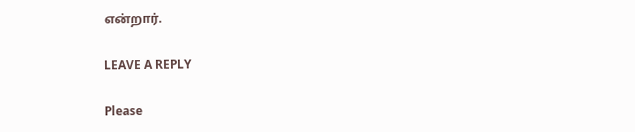என்றார்.

LEAVE A REPLY

Please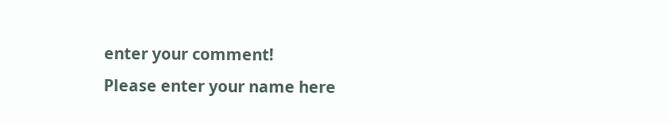enter your comment!
Please enter your name here